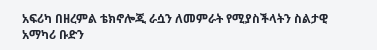አፍሪካ በዘረምል ቴክኖሎጂ ራሷን ለመምራት የሚያስችላትን ስልታዊ አማካሪ ቡድን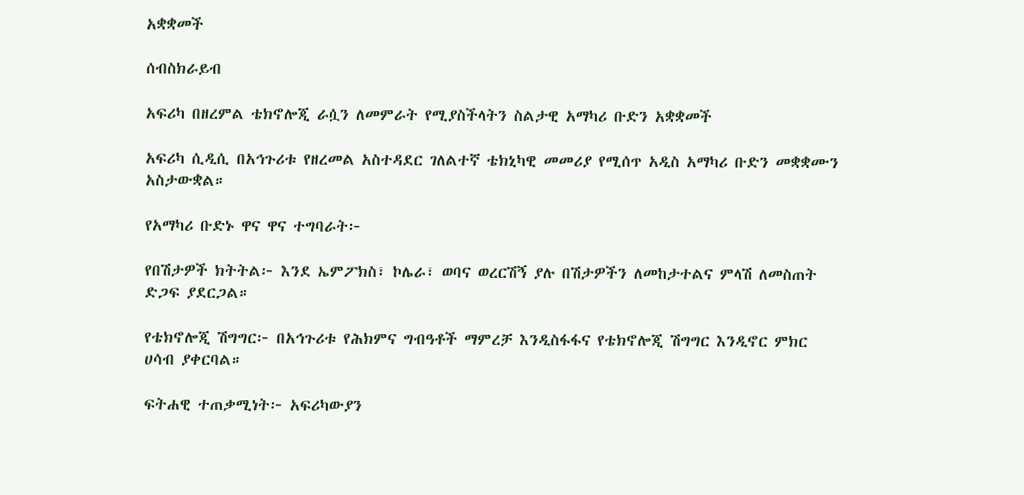አቋቋመች

ሰብስክራይብ

አፍሪካ በዘረምል ቴክኖሎጂ ራሷን ለመምራት የሚያስችላትን ስልታዊ አማካሪ ቡድን አቋቋመች

አፍሪካ ሲዲሲ በአኅጉሪቱ የዘረመል አስተዳደር ገለልተኛ ቴክኒካዊ መመሪያ የሚሰጥ አዲስ አማካሪ ቡድን መቋቋሙን አስታውቋል።

የአማካሪ ቡድኑ ዋና ዋና ተግባራት፦

የበሽታዎች ክትትል፦ እንደ ኤምፖክስ፣ ኮሌራ፣ ወባና ወረርሽኝ ያሉ በሽታዎችን ለመከታተልና ምላሽ ለመስጠት ድጋፍ ያደርጋል።

የቴክኖሎጂ ሽግግር፦ በአኅጉሪቱ የሕክምና ግብዓቶች ማምረቻ እንዲስፋፋና የቴክኖሎጂ ሽግግር እንዲኖር ምክር ሀሳብ ያቀርባል።

ፍትሐዊ ተጠቃሚነት፦ አፍሪካውያን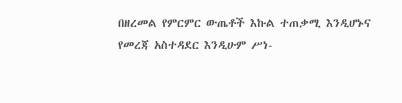በዘረመል የምርምር ውጤቶች እኩል ተጠቃሚ እንዲሆኑና የመረጃ አስተዳደር እንዲሁም ሥነ-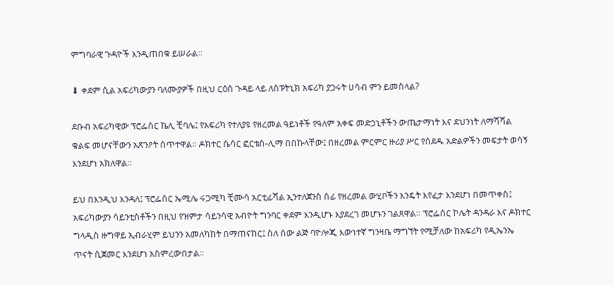ምግባራዊ ጉዳዮች እንዲጠበቁ ይሠራል።

⬇ ቀደም ሲል አፍሪካውያን ባለሙያዎች በዚህ ርዕሰ ጉዳይ ላይ ለስፑትኒክ አፍሪካ ያጋሩት ሀሳብ ምን ይመስላል?

ደቡብ አፍሪካዊው ፕሮፌሰር ኬሊ ቺባሌ፤ የአፍሪካ የተለያዩ የዘረመል ዓይነቶች የዓለም አቀፍ መድኃኒቶችን ውጤታማነት እና ደህንነት ለማሻሻል ቁልፍ መሆናቸውን አጽንዖት ሰጥተዋል። ዶክተር ሴሳር ፎርቴስ-ሊማ በበኩላቸው፤ በዘረመል ምርምር ዙሪያ ሥር የሰደዱ አድልዎችን መፍታት ወሳኝ እንደሆነ አክለዋል።

ይህ በእንዲህ እንዳለ፤ ፕሮፌሰር ኤሚሌ ሩጋሚካ ቺሙሳ አርቲፊሻል ኢንተለጀንስ ሰፊ የዘረመል ውሂቦችን እንዴት እየፈታ እንደሆነ በመጥቀስ፤ አፍሪካውያን ሳይንቲስቶችን በዚህ የዝምታ ሳይንሳዊ አብዮት ግንባር ቀደም እንዲሆኑ እያደረገ መሆኑን ገልጸዋል። ፕሮፌሰር ኮሌት ዳንዳራ እና ዶክተር ግላዲስ ዙግዋይ ኢብራሂም ይህንን አመለካከት በማጠናከር፤ ስለ ሰው ልጅ ባዮሎጂ እውነተኛ ግንዛቤ ማግኘት የሚቻለው ከአፍሪካ የዲኤንኤ ጥናት ሲጀመር እንደሆነ አስምረውበታል።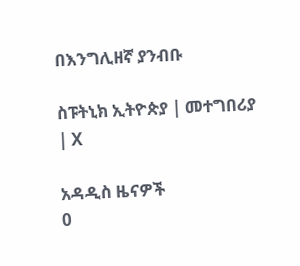በእንግሊዘኛ ያንብቡ

ስፑትኒክ ኢትዮጵያ | መተግበሪያ | X

አዳዲስ ዜናዎች
0